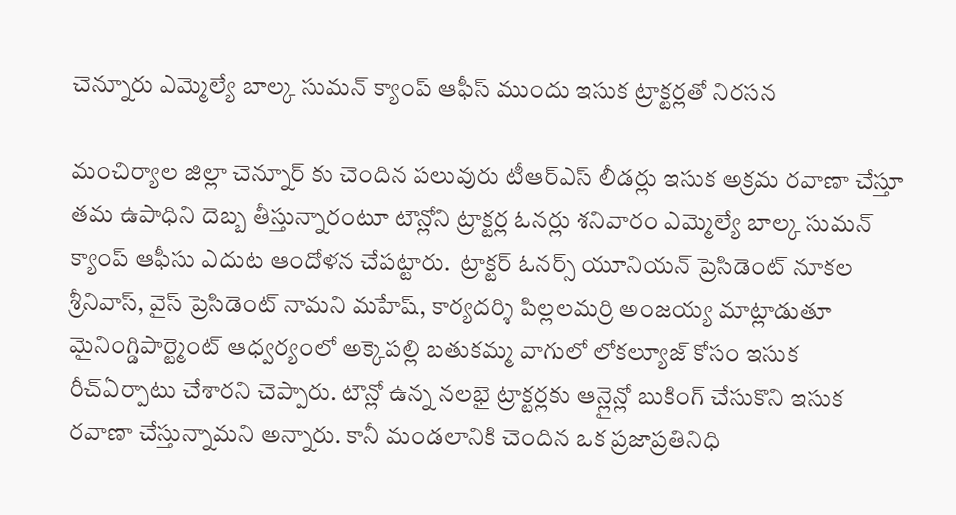చెన్నూరు ఎమ్మెల్యే బాల్క సుమన్ క్యాంప్ ఆఫీస్ ముందు ఇసుక ట్రాక్టర్లతో నిరసన

మంచిర్యాల జిల్లా చెన్నూర్ కు చెందిన పలువురు టీఆర్ఎస్ లీడర్లు ఇసుక అక్రమ రవాణా చేస్తూ తమ ఉపాధిని దెబ్బ తీస్తున్నారంటూ టౌన్లోని ట్రాక్టర్ల ఓనర్లు శనివారం ఎమ్మెల్యే బాల్క సుమన్ క్యాంప్ ఆఫీసు ఎదుట ఆందోళన చేపట్టారు.  ట్రాక్టర్ ఓనర్స్ యూనియన్ ప్రెసిడెంట్ నూకల శ్రీనివాస్, వైస్ ప్రెసిడెంట్ నామని మహేష్, కార్యదర్శి పిల్లలమర్రి అంజయ్య మాట్లాడుతూ మైనింగ్డిపార్ట్మెంట్ ఆధ్వర్యంలో అక్కెపల్లి బతుకమ్మ వాగులో లోకల్యూజ్ కోసం ఇసుక రీచ్ఏర్పాటు చేశారని చెప్పారు. టౌన్లో ఉన్న నలభై ట్రాక్టర్లకు ఆన్లైన్లో బుకింగ్ చేసుకొని ఇసుక రవాణా చేస్తున్నామని అన్నారు. కానీ మండలానికి చెందిన ఒక ప్రజాప్రతినిధి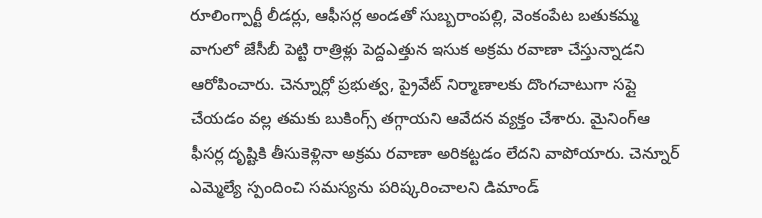రూలింగ్పార్టీ లీడర్లు, ఆఫీసర్ల అండతో సుబ్బరాంపల్లి, వెంకంపేట బతుకమ్మ వాగులో జేసీబీ పెట్టి రాత్రిళ్లు పెద్దఎత్తున ఇసుక అక్రమ రవాణా చేస్తున్నాడని ఆరోపించారు. చెన్నూర్లో ప్రభుత్వ, ప్రైవేట్ నిర్మాణాలకు దొంగచాటుగా సప్లై చేయడం వల్ల తమకు బుకింగ్స్ తగ్గాయని ఆవేదన వ్యక్తం చేశారు. మైనింగ్ఆ ఫీసర్ల దృష్టికి తీసుకెళ్లినా అక్రమ రవాణా అరికట్టడం లేదని వాపోయారు. చెన్నూర్ ఎమ్మెల్యే స్పందించి సమస్యను పరిష్కరించాలని డిమాండ్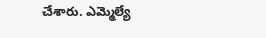చేశారు. ఎమ్మెల్యే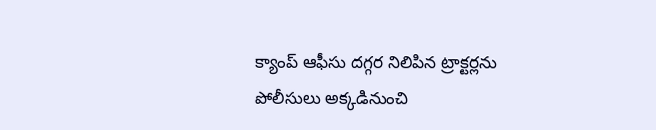క్యాంప్ ఆఫీసు దగ్గర నిలిపిన ట్రాక్టర్లను పోలీసులు అక్కడినుంచి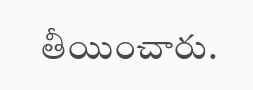తీయించారు.